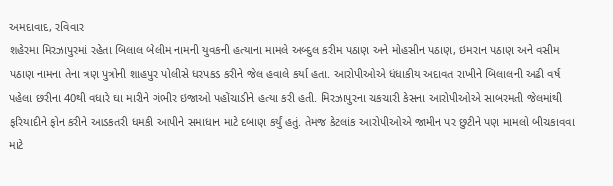અમદાવાદ, રવિવાર
શહેરમા મિરઝાપુરમાં રહેતા બિલાલ બેલીમ નામની યુવકની હત્યાના મામલે અબ્દુલ કરીમ પઠાણ અને મોહસીન પઠાણ, ઇમરાન પઠાણ અને વસીમ પઠાણ નામના તેના ત્રણ પુત્રોની શાહપુર પોલીસે ધરપકડ કરીને જેલ હવાલે કર્યા હતા. આરોપીઓએ ધંધાકીય અદાવત રાખીને બિલાલની અઢી વર્ષ પહેલા છરીના 40થી વધારે ઘા મારીને ગંભીર ઇજાઓ પહોંચાડીને હત્યા કરી હતી. મિરઝાપુરના ચકચારી કેસના આરોપીઓએ સાબરમતી જેલમાંથી ફરિયાદીને ફોન કરીને આડકતરી ધમકી આપીને સમાધાન માટે દબાણ કર્યું હતું. તેમજ કેટલાંક આરોપીઓએ જામીન પર છુટીને પણ મામલો બીચકાવવા માટે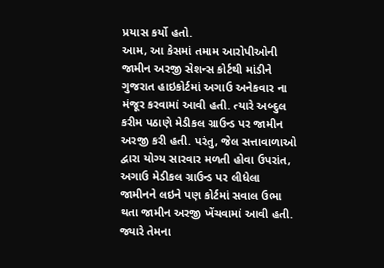પ્રયાસ કર્યો હતો.
આમ, આ કેસમાં તમામ આરોપીઓની જામીન અરજી સેશન્સ કોર્ટથી માંડીને ગુજરાત હાઇકોર્ટમાં અગાઉ અનેકવાર ના મંજૂર કરવામાં આવી હતી. ત્યારે અબ્દુલ કરીમ પઠાણે મેડીકલ ગ્રાઉન્ડ પર જામીન અરજી કરી હતી. પરંતુ, જેલ સત્તાવાળાઓ દ્વારા યોગ્ય સારવાર મળતી હોવા ઉપરાંત, અગાઉ મેડીકલ ગ્રાઉન્ડ પર લીધેલા જામીનને લઇને પણ કોર્ટમાં સવાલ ઉભા થતા જામીન અરજી ખેંચવામાં આવી હતી.
જ્યારે તેમના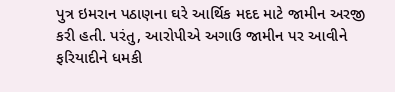પુત્ર ઇમરાન પઠાણના ઘરે આર્થિક મદદ માટે જામીન અરજી કરી હતી. પરંતુ, આરોપીએ અગાઉ જામીન પર આવીને ફરિયાદીને ધમકી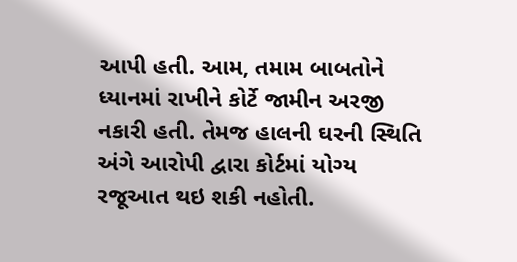આપી હતી. આમ, તમામ બાબતોને ધ્યાનમાં રાખીને કોર્ટે જામીન અરજી નકારી હતી. તેમજ હાલની ઘરની સ્થિતિ અંગે આરોપી દ્વારા કોર્ટમાં યોગ્ય રજૂઆત થઇ શકી નહોતી.